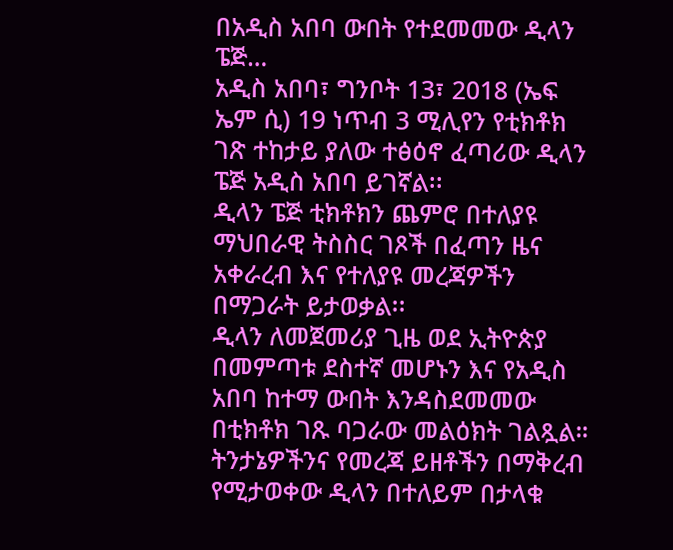በአዲስ አበባ ውበት የተደመመው ዲላን ፔጅ…
አዲስ አበባ፣ ግንቦት 13፣ 2018 (ኤፍ ኤም ሲ) 19 ነጥብ 3 ሚሊየን የቲክቶክ ገጽ ተከታይ ያለው ተፅዕኖ ፈጣሪው ዲላን ፔጅ አዲስ አበባ ይገኛል፡፡
ዲላን ፔጅ ቲክቶክን ጨምሮ በተለያዩ ማህበራዊ ትስስር ገጾች በፈጣን ዜና አቀራረብ እና የተለያዩ መረጃዎችን በማጋራት ይታወቃል፡፡
ዲላን ለመጀመሪያ ጊዜ ወደ ኢትዮጵያ በመምጣቱ ደስተኛ መሆኑን እና የአዲስ አበባ ከተማ ውበት እንዳስደመመው በቲክቶክ ገጹ ባጋራው መልዕክት ገልጿል።
ትንታኔዎችንና የመረጃ ይዘቶችን በማቅረብ የሚታወቀው ዲላን በተለይም በታላቁ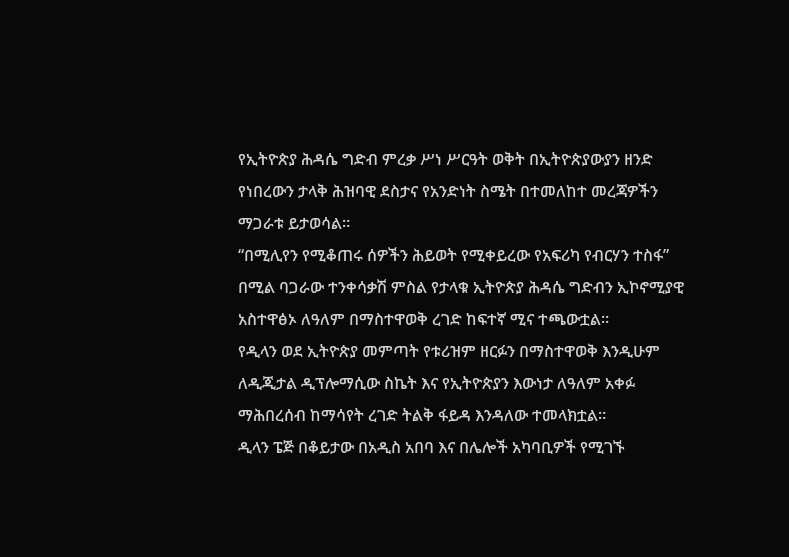የኢትዮጵያ ሕዳሴ ግድብ ምረቃ ሥነ ሥርዓት ወቅት በኢትዮጵያውያን ዘንድ የነበረውን ታላቅ ሕዝባዊ ደስታና የአንድነት ስሜት በተመለከተ መረጃዎችን ማጋራቱ ይታወሳል፡፡
“በሚሊየን የሚቆጠሩ ሰዎችን ሕይወት የሚቀይረው የአፍሪካ የብርሃን ተስፋ” በሚል ባጋራው ተንቀሳቃሽ ምስል የታላቁ ኢትዮጵያ ሕዳሴ ግድብን ኢኮኖሚያዊ አስተዋፅኦ ለዓለም በማስተዋወቅ ረገድ ከፍተኛ ሚና ተጫውቷል።
የዲላን ወደ ኢትዮጵያ መምጣት የቱሪዝም ዘርፉን በማስተዋወቅ እንዲሁም ለዲጂታል ዲፕሎማሲው ስኬት እና የኢትዮጵያን እውነታ ለዓለም አቀፉ ማሕበረሰብ ከማሳየት ረገድ ትልቅ ፋይዳ እንዳለው ተመላክቷል፡፡
ዲላን ፔጅ በቆይታው በአዲስ አበባ እና በሌሎች አካባቢዎች የሚገኙ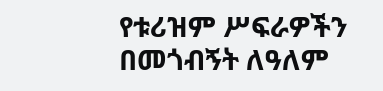የቱሪዝም ሥፍራዎችን በመጎብኝት ለዓለም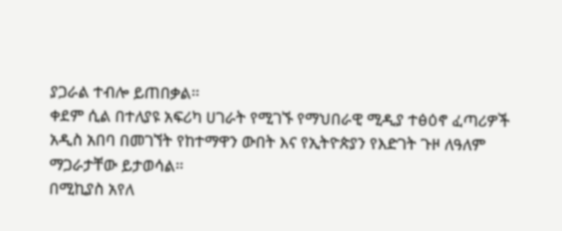ያጋራል ተብሎ ይጠበቃል፡፡
ቀደም ሲል በተለያዩ አፍሪካ ሀገራት የሚገኙ የማህበራዊ ሚዲያ ተፅዕኖ ፈጣሪዎች አዲስ አበባ በመገኘት የከተማዋን ውበት እና የኢትዮጵያን የእድገት ጉዞ ለዓለም ማጋራታቸው ይታወሳል፡፡
በሚኪያስ አየለ